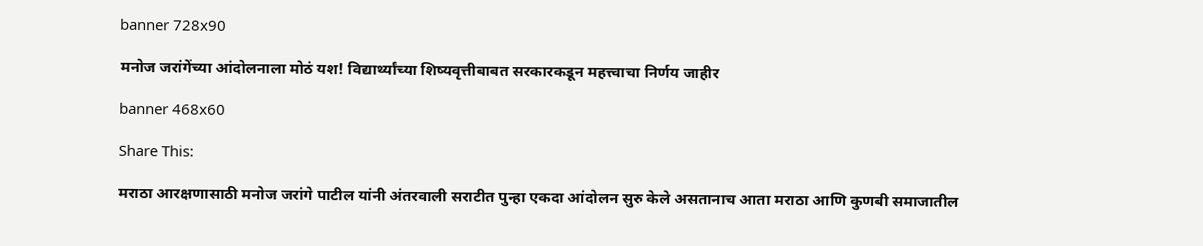banner 728x90

मनोज जरांगेंच्या आंदोलनाला मोठं यश! विद्यार्थ्यांच्या शिष्यवृत्तीबाबत सरकारकडून महत्त्वाचा निर्णय जाहीर

banner 468x60

Share This:

मराठा आरक्षणासाठी मनोज जरांगे पाटील यांनी अंतरवाली सराटीत पुन्हा एकदा आंदोलन सुरु केले असतानाच आता मराठा आणि कुणबी समाजातील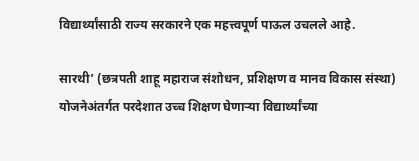विद्यार्थ्यांसाठी राज्य सरकारने एक महत्त्वपूर्ण पाऊल उचलले आहे.

सारथी’ (छत्रपती शाहू महाराज संशोधन, प्रशिक्षण व मानव विकास संस्था) योजनेअंतर्गत परदेशात उच्च शिक्षण घेणाऱ्या विद्यार्थ्यांच्या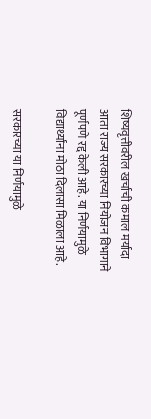शिष्यवृत्तीवरील खर्चाची कमाल मर्यादा आता राज्य सरकारच्या नियोजन विभागाने पूर्णपणे रद्द केली आहे. या निर्णयामुळे विद्यार्थ्यांना मोठा दिलासा मिळाला आहे.

सरकारच्या या निर्णयामुळे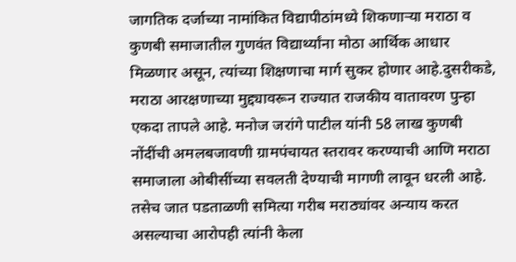जागतिक दर्जाच्या नामांकित विद्यापीठांमध्ये शिकणाऱ्या मराठा व कुणबी समाजातील गुणवंत विद्यार्थ्यांना मोठा आर्थिक आधार मिळणार असून, त्यांच्या शिक्षणाचा मार्ग सुकर होणार आहे.दुसरीकडे, मराठा आरक्षणाच्या मुद्द्यावरून राज्यात राजकीय वातावरण पुन्हा एकदा तापले आहे. मनोज जरांगे पाटील यांनी 58 लाख कुणबी नोंदींची अमलबजावणी ग्रामपंचायत स्तरावर करण्याची आणि मराठा समाजाला ओबीसींच्या सवलती देण्याची मागणी लावून धरली आहे. तसेच जात पडताळणी समित्या गरीब मराठ्यांवर अन्याय करत असल्याचा आरोपही त्यांनी केला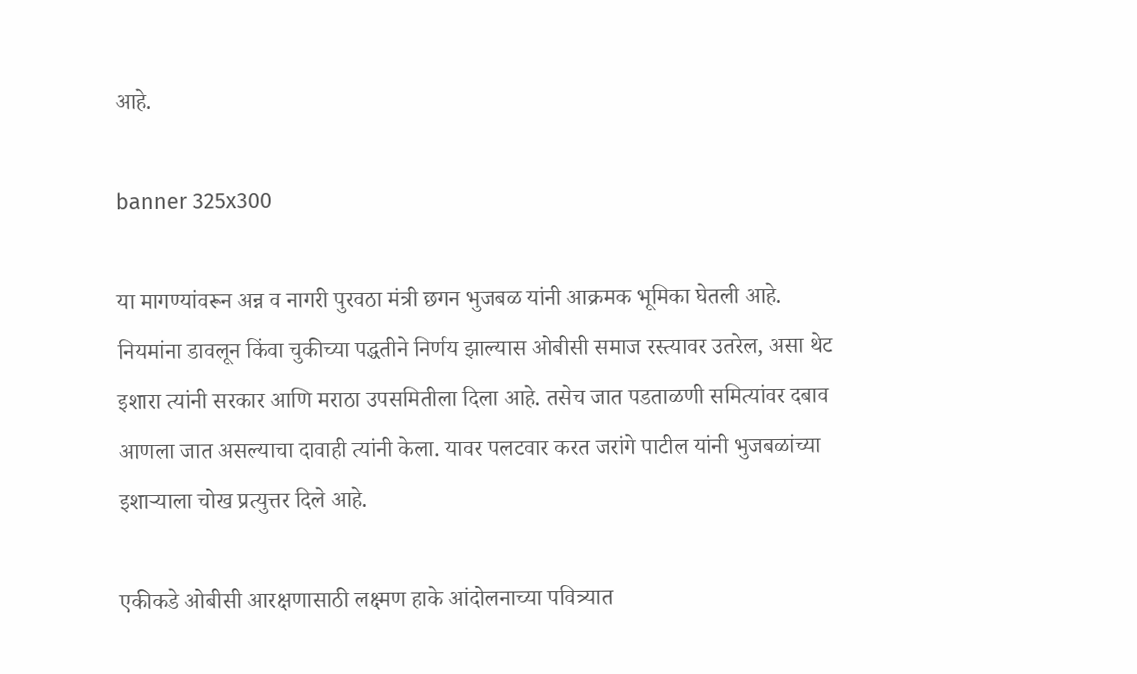आहे.

banner 325x300

या मागण्यांवरून अन्न व नागरी पुरवठा मंत्री छगन भुजबळ यांनी आक्रमक भूमिका घेतली आहे. नियमांना डावलून किंवा चुकीच्या पद्धतीने निर्णय झाल्यास ओबीसी समाज रस्त्यावर उतरेल, असा थेट इशारा त्यांनी सरकार आणि मराठा उपसमितीला दिला आहे. तसेच जात पडताळणी समित्यांवर दबाव आणला जात असल्याचा दावाही त्यांनी केला. यावर पलटवार करत जरांगे पाटील यांनी भुजबळांच्या इशाऱ्याला चोख प्रत्युत्तर दिले आहे.

एकीकडे ओबीसी आरक्षणासाठी लक्ष्मण हाके आंदोलनाच्या पवित्र्यात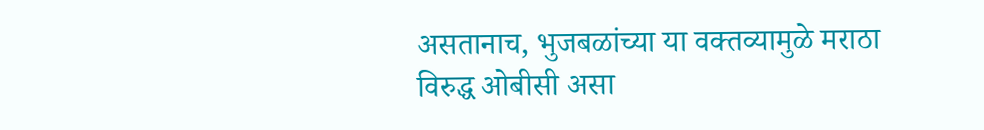असतानाच, भुजबळांच्या या वक्तव्यामुळे मराठा विरुद्ध ओबीसी असा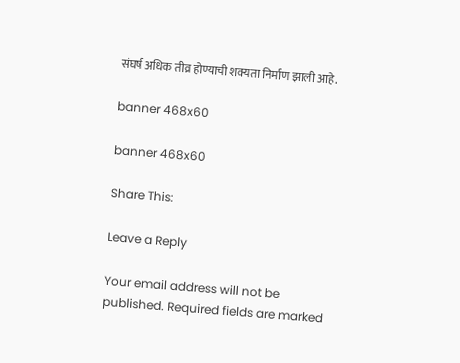संघर्ष अधिक तीव्र होण्याची शक्यता निर्माण झाली आहे.

banner 468x60

banner 468x60

Share This:

Leave a Reply

Your email address will not be published. Required fields are marked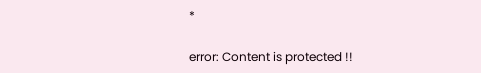*

error: Content is protected !!